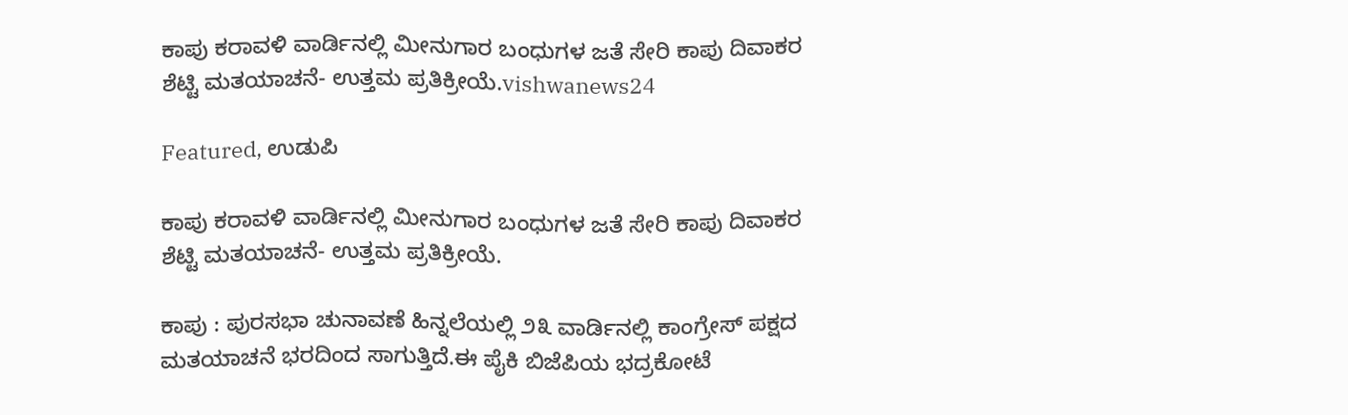ಕಾಪು ಕರಾವಳಿ ವಾರ್ಡಿನಲ್ಲಿ ಮೀನುಗಾರ ಬಂಧುಗಳ ಜತೆ ಸೇರಿ ಕಾಪು ದಿವಾಕರ ಶೆಟ್ಟಿ ಮತಯಾಚನೆ- ಉತ್ತಮ ಪ್ರತಿಕ್ರೀಯೆ.vishwanews24

Featured, ಉಡುಪಿ

ಕಾಪು ಕರಾವಳಿ ವಾರ್ಡಿನಲ್ಲಿ ಮೀನುಗಾರ ಬಂಧುಗಳ ಜತೆ ಸೇರಿ ಕಾಪು ದಿವಾಕರ ಶೆಟ್ಟಿ ಮತಯಾಚನೆ- ಉತ್ತಮ ಪ್ರತಿಕ್ರೀಯೆ.

ಕಾಪು : ಪುರಸಭಾ ಚುನಾವಣೆ ಹಿನ್ನಲೆಯಲ್ಲಿ ೨೩ ವಾರ್ಡಿನಲ್ಲಿ ಕಾಂಗ್ರೇಸ್ ಪಕ್ಷದ ಮತಯಾಚನೆ ಭರದಿಂದ ಸಾಗುತ್ತಿದೆ.ಈ ಪೈಕಿ ಬಿಜೆಪಿಯ ಭದ್ರಕೋಟೆ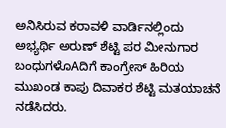ಅನಿಸಿರುವ ಕರಾವಳಿ ವಾರ್ಡಿನಲ್ಲಿಂದು ಅಭ್ಯರ್ಥಿ ಅರುಣ್ ಶೆಟ್ಟಿ ಪರ ಮೀನುಗಾರ ಬಂಧುಗಳೊAದಿಗೆ ಕಾಂಗ್ರೇಸ್ ಹಿರಿಯ ಮುಖಂಡ ಕಾಪು ದಿವಾಕರ ಶೆಟ್ಟಿ ಮತಯಾಚನೆ ನಡೆಸಿದರು.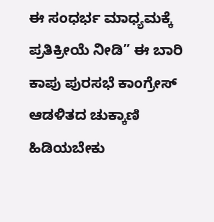ಈ ಸಂಧರ್ಭ ಮಾಧ್ಯಮಕ್ಕೆ ಪ್ರತಿಕ್ರೀಯೆ ನೀಡಿ” ಈ ಬಾರಿ ಕಾಪು ಪುರಸಭೆ ಕಾಂಗ್ರೇಸ್ ಆಡಳಿತದ ಚುಕ್ಕಾಣಿ ಹಿಡಿಯಬೇಕು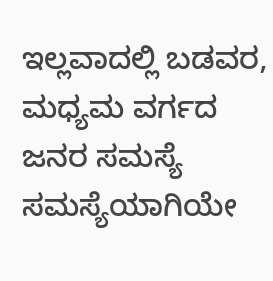ಇಲ್ಲವಾದಲ್ಲಿ ಬಡವರ, ಮಧ್ಯಮ ವರ್ಗದ ಜನರ ಸಮಸ್ಯೆ ಸಮಸ್ಯೆಯಾಗಿಯೇ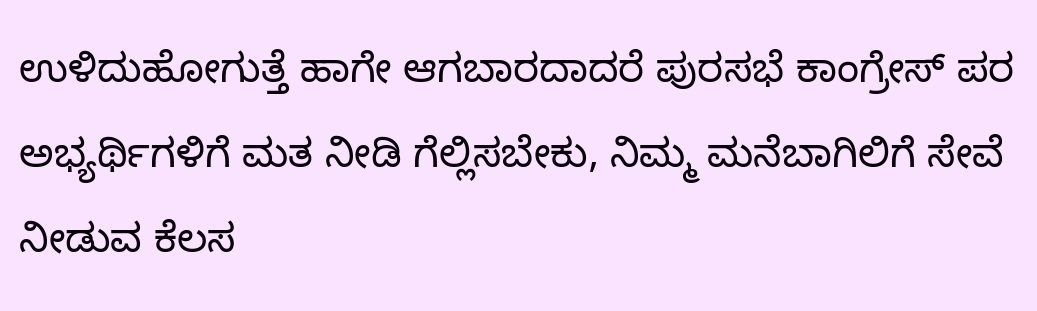ಉಳಿದುಹೋಗುತ್ತೆ ಹಾಗೇ ಆಗಬಾರದಾದರೆ ಪುರಸಭೆ ಕಾಂಗ್ರೇಸ್ ಪರ ಅಭ್ಯರ್ಥಿಗಳಿಗೆ ಮತ ನೀಡಿ ಗೆಲ್ಲಿಸಬೇಕು, ನಿಮ್ಮ ಮನೆಬಾಗಿಲಿಗೆ ಸೇವೆ ನೀಡುವ ಕೆಲಸ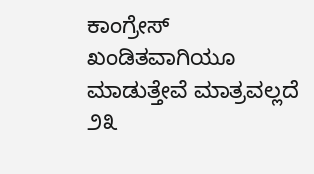ಕಾಂಗ್ರೇಸ್ ಖಂಡಿತವಾಗಿಯೂ ಮಾಡುತ್ತೇವೆ ಮಾತ್ರವಲ್ಲದೆ ೨೩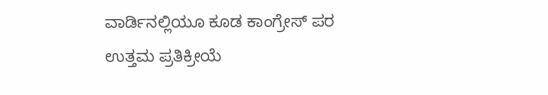ವಾರ್ಡಿನಲ್ಲಿಯೂ ಕೂಡ ಕಾಂಗ್ರೇಸ್ ಪರ ಉತ್ತಮ ಪ್ರತಿಕ್ರೀಯೆ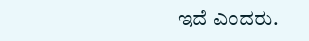ಇದೆ ಎಂದರು.